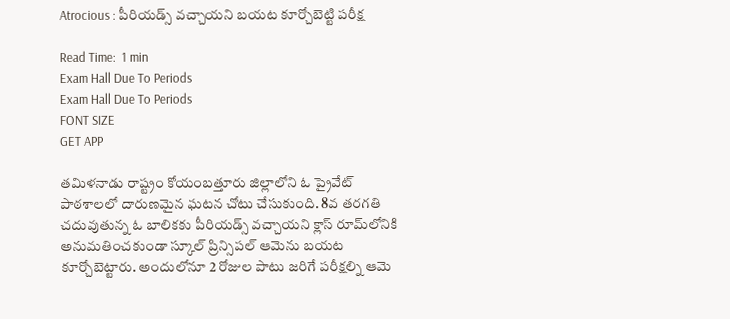Atrocious : పీరియడ్స్ వచ్చాయని బయట కూర్చోబెట్టి పరీక్ష

Read Time:  1 min
Exam Hall Due To Periods
Exam Hall Due To Periods
FONT SIZE
GET APP

తమిళనాడు రాష్ట్రం కోయంబత్తూరు జిల్లాలోని ఓ ప్రైవేట్ పాఠశాలలో దారుణమైన ఘటన చోటు చేసుకుంది. 8వ తరగతి చదువుతున్న ఓ బాలికకు పీరియడ్స్ వచ్చాయని క్లాస్ రూమ్‌లోనికి అనుమతించకుండా స్కూల్ ప్రిన్సిపల్ ఆమెను బయట కూర్చోబెట్టారు. అందులోనూ 2 రోజుల పాటు జరిగే పరీక్షల్ని ఆమె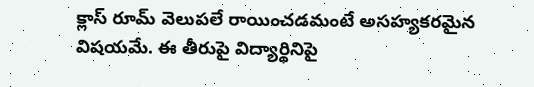క్లాస్ రూమ్ వెలుపలే రాయించడమంటే అసహ్యకరమైన విషయమే. ఈ తీరుపై విద్యార్థినిపై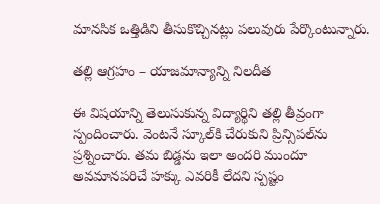మానసిక ఒత్తిడిని తీసుకొచ్చినట్లు పలువురు పేర్కొంటున్నారు.

తల్లి ఆగ్రహం – యాజమాన్యాన్ని నిలదీత

ఈ విషయాన్ని తెలుసుకున్న విద్యార్థిని తల్లి తీవ్రంగా స్పందించారు. వెంటనే స్కూల్‌కి చేరుకుని ప్రిన్సిపల్‌ను ప్రశ్నించారు. తమ బిడ్డను ఇలా అందరి ముందూ అవమానపరిచే హక్కు ఎవరికీ లేదని స్పష్టం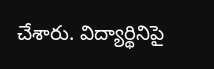చేశారు. విద్యార్థినిపై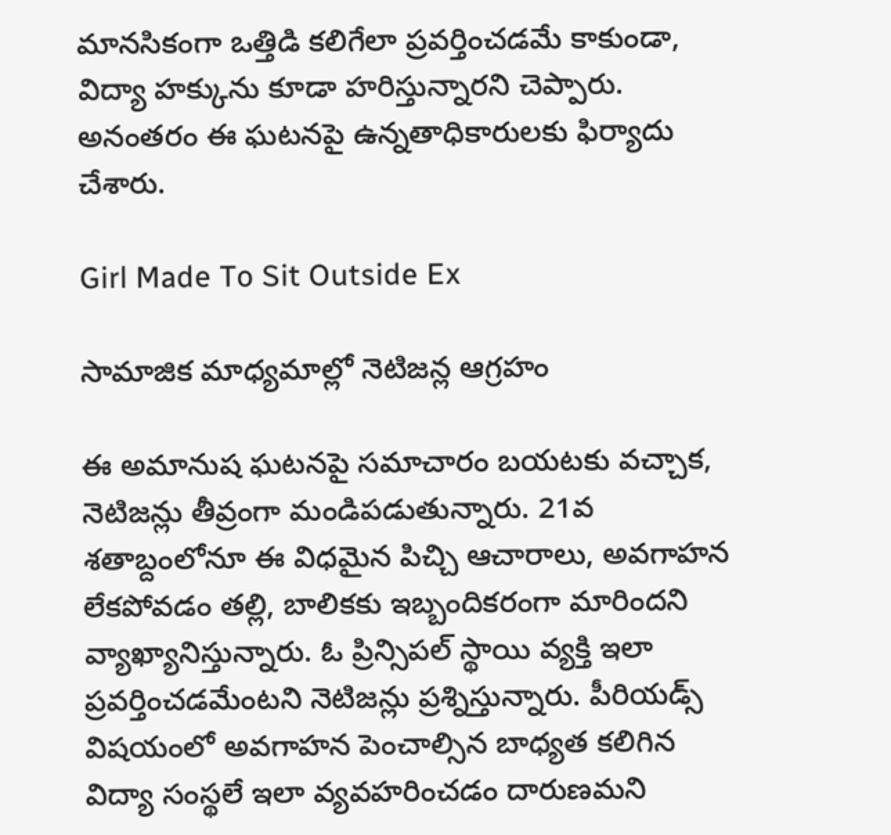మానసికంగా ఒత్తిడి కలిగేలా ప్రవర్తించడమే కాకుండా, విద్యా హక్కును కూడా హరిస్తున్నారని చెప్పారు. అనంతరం ఈ ఘటనపై ఉన్నతాధికారులకు ఫిర్యాదు చేశారు.

Girl Made To Sit Outside Ex

సామాజిక మాధ్యమాల్లో నెటిజన్ల ఆగ్రహం

ఈ అమానుష ఘటనపై సమాచారం బయటకు వచ్చాక, నెటిజన్లు తీవ్రంగా మండిపడుతున్నారు. 21వ శతాబ్దంలోనూ ఈ విధమైన పిచ్చి ఆచారాలు, అవగాహన లేకపోవడం తల్లి, బాలికకు ఇబ్బందికరంగా మారిందని వ్యాఖ్యానిస్తున్నారు. ఓ ప్రిన్సిపల్‌ స్థాయి వ్యక్తి ఇలా ప్రవర్తించడమేంటని నెటిజన్లు ప్రశ్నిస్తున్నారు. పీరియడ్స్‌ విషయంలో అవగాహన పెంచాల్సిన బాధ్యత కలిగిన విద్యా సంస్థలే ఇలా వ్యవహరించడం దారుణమని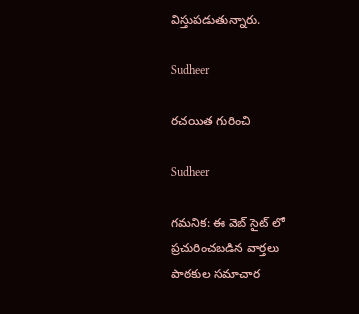విస్తుపడుతున్నారు.

Sudheer

రచయిత గురించి

Sudheer

గమనిక: ఈ వెబ్ సైట్ లో ప్రచురించబడిన వార్తలు పాఠకుల సమాచార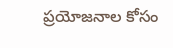ప్రయోజనాల కోసం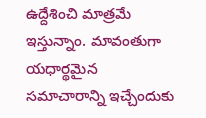ఉద్దేశించి మాత్రమే ఇస్తున్నాం. మావంతుగా యధార్థమైన సమాచారాన్ని ఇచ్చేందుకు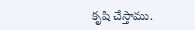కృషి చేస్తాము.